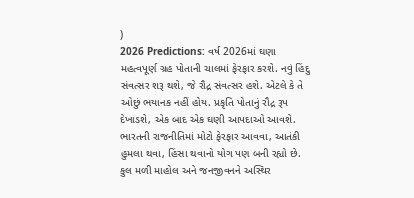)
2026 Predictions: વર્ષ 2026માં ઘણા મહત્વપૂર્ણ ગ્રહ પોતાની ચાલમાં ફેરફાર કરશે. નવું હિંદુ સંવત્સર શરૂ થશે, જે રૌદ્ર સંવત્સર હશે. એટલે કે તે ઓછું ભયાનક નહીં હોય. પ્રકૃતિ પોતાનું રૌદ્ર રૂપ દેખાડશે, એક બાદ એક ઘણી આપદાઓ આવશે. ભારતની રાજનીતિમાં મોટો ફેરફાર આવવા, આતંકી હુમલા થવા, હિંસા થવાનો યોગ પણ બની રહ્યો છે. કુલ મળી માહોલ અને જનજીવનને અસ્થિર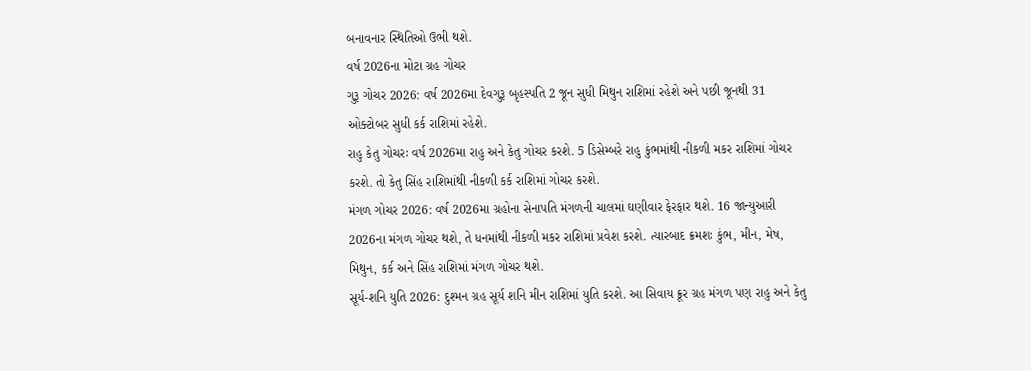બનાવનાર સ્થિતિઓ ઉભી થશે.
વર્ષ 2026ના મોટા ગ્રહ ગોચર
ગુરૂ ગોચર 2026: વર્ષ 2026મા દેવગુરૂ બૃહસ્પતિ 2 જૂન સુધી મિથુન રાશિમાં રહેશે અને પછી જૂનથી 31 ઓક્ટોબર સુધી કર્ક રાશિમાં રહેશે.
રાહુ કેતુ ગોચરઃ વર્ષ 2026મા રાહુ અને કેતુ ગોચર કરશે. 5 ડિસેમ્બરે રાહુ કુંભમાંથી નીકળી મકર રાશિમાં ગોચર કરશે. તો કેતુ સિંહ રાશિમાંથી નીકળી કર્ક રાશિમાં ગોચર કરશે.
મંગળ ગોચર 2026: વર્ષ 2026મા ગ્રહોના સેનાપતિ મંગળની ચાલમાં ઘણીવાર ફેરફાર થશે. 16 જાન્યુઆરી 2026ના મંગળ ગોચર થશે, તે ધનમાંથી નીકળી મકર રાશિમાં પ્રવેશ કરશે. ત્યારબાદ ક્રમશઃ કુંભ, મીન, મેષ, મિથુન, કર્ક અને સિંહ રાશિમાં મંગળ ગોચર થશે.
સૂર્ય-શનિ યુતિ 2026: દુશ્મન ગ્રહ સૂર્ય શનિ મીન રાશિમાં યુતિ કરશે. આ સિવાય ક્રૂર ગ્રહ મંગળ પણ રાહુ અને કેતુ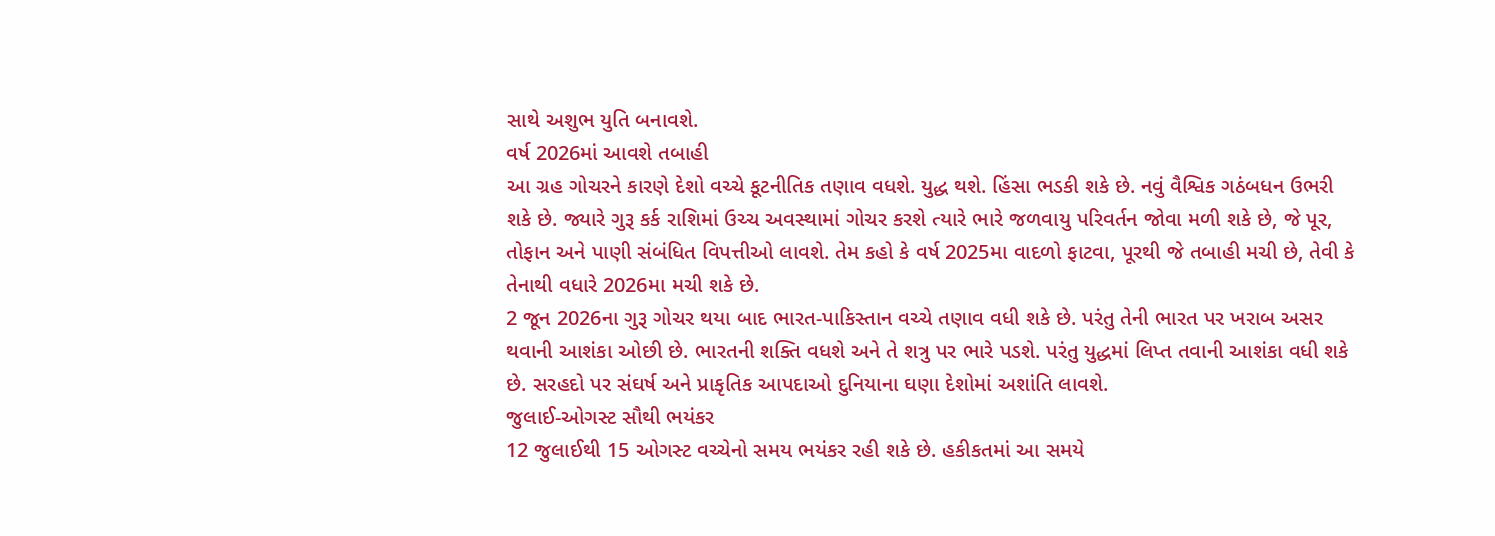સાથે અશુભ યુતિ બનાવશે.
વર્ષ 2026માં આવશે તબાહી
આ ગ્રહ ગોચરને કારણે દેશો વચ્ચે કૂટનીતિક તણાવ વધશે. યુદ્ધ થશે. હિંસા ભડકી શકે છે. નવું વૈશ્વિક ગઠંબધન ઉભરી શકે છે. જ્યારે ગુરૂ કર્ક રાશિમાં ઉચ્ચ અવસ્થામાં ગોચર કરશે ત્યારે ભારે જળવાયુ પરિવર્તન જોવા મળી શકે છે, જે પૂર, તોફાન અને પાણી સંબંધિત વિપત્તીઓ લાવશે. તેમ કહો કે વર્ષ 2025મા વાદળો ફાટવા, પૂરથી જે તબાહી મચી છે, તેવી કે તેનાથી વધારે 2026મા મચી શકે છે.
2 જૂન 2026ના ગુરૂ ગોચર થયા બાદ ભારત-પાકિસ્તાન વચ્ચે તણાવ વધી શકે છે. પરંતુ તેની ભારત પર ખરાબ અસર થવાની આશંકા ઓછી છે. ભારતની શક્તિ વધશે અને તે શત્રુ પર ભારે પડશે. પરંતુ યુદ્ધમાં લિપ્ત તવાની આશંકા વધી શકે છે. સરહદો પર સંઘર્ષ અને પ્રાકૃતિક આપદાઓ દુનિયાના ઘણા દેશોમાં અશાંતિ લાવશે.
જુલાઈ-ઓગસ્ટ સૌથી ભયંકર
12 જુલાઈથી 15 ઓગસ્ટ વચ્ચેનો સમય ભયંકર રહી શકે છે. હકીકતમાં આ સમયે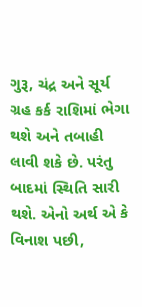ગુરૂ, ચંદ્ર અને સૂર્ય ગ્રહ કર્ક રાશિમાં ભેગા થશે અને તબાહી લાવી શકે છે. પરંતુ બાદમાં સ્થિતિ સારી થશે. એનો અર્થ એ કે વિનાશ પછી,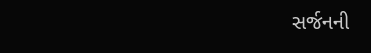સર્જનની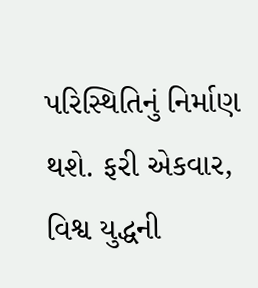પરિસ્થિતિનું નિર્માણ થશે. ફરી એકવાર, વિશ્વ યુદ્ધની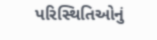પરિસ્થિતિઓનું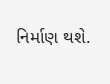નિર્માણ થશે.